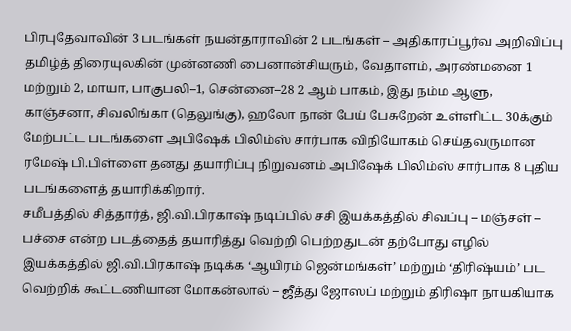பிரபுதேவாவின் 3 படங்கள் நயன்தாராவின் 2 படங்கள் – அதிகாரப்பூர்வ அறிவிப்பு
தமிழ்த் திரையுலகின் முன்னணி பைனான்சியரும், வேதாளம், அரண்மனை 1 மற்றும் 2, மாயா, பாகுபலி–1, சென்னை–28 2 ஆம் பாகம், இது நம்ம ஆளு, காஞ்சனா, சிவலிங்கா (தெலுங்கு), ஹலோ நான் பேய் பேசுறேன் உள்ளிட்ட 30க்கும் மேற்பட்ட படங்களை அபிஷேக் பிலிம்ஸ் சார்பாக விநியோகம் செய்தவருமான ரமேஷ் பி.பிள்ளை தனது தயாரிப்பு நிறுவனம் அபிஷேக் பிலிம்ஸ் சார்பாக 8 புதிய படங்களைத் தயாரிக்கிறார்.
சமீபத்தில் சித்தார்த், ஜி.வி.பிரகாஷ் நடிப்பில் சசி இயக்கத்தில் சிவப்பு – மஞ்சள் – பச்சை என்ற படத்தைத் தயாரித்து வெற்றி பெற்றதுடன் தற்போது எழில் இயக்கத்தில் ஜி.வி.பிரகாஷ் நடிக்க ‘ஆயிரம் ஜென்மங்கள்’ மற்றும் ‘திரிஷ்யம்’ பட வெற்றிக் கூட்டணியான மோகன்லால் – ஜீத்து ஜோஸப் மற்றும் திரிஷா நாயகியாக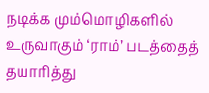நடிக்க மும்மொழிகளில் உருவாகும் ‘ராம்’ படத்தைத் தயாரித்து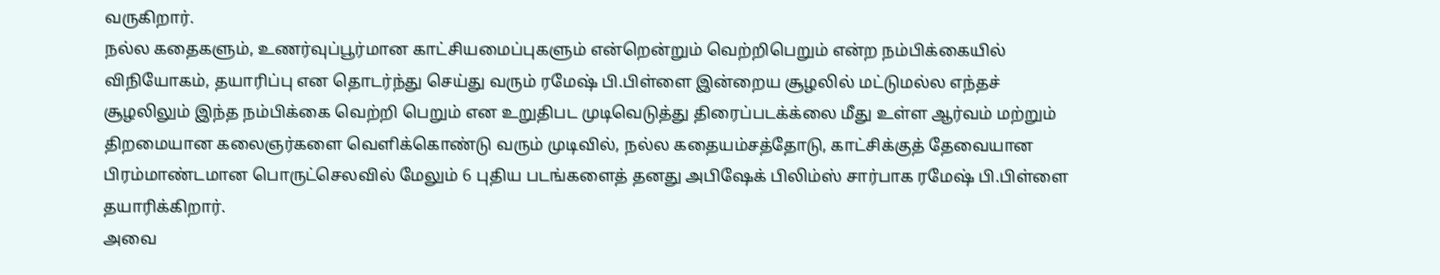வருகிறார்.
நல்ல கதைகளும், உணர்வுப்பூர்மான காட்சியமைப்புகளும் என்றென்றும் வெற்றிபெறும் என்ற நம்பிக்கையில் விநியோகம், தயாரிப்பு என தொடர்ந்து செய்து வரும் ரமேஷ் பி.பிள்ளை இன்றைய சூழலில் மட்டுமல்ல எந்தச் சூழலிலும் இந்த நம்பிக்கை வெற்றி பெறும் என உறுதிபட முடிவெடுத்து திரைப்படக்க்லை மீது உள்ள ஆர்வம் மற்றும் திறமையான கலைஞர்களை வெளிக்கொண்டு வரும் முடிவில், நல்ல கதையம்சத்தோடு, காட்சிக்குத் தேவையான பிரம்மாண்டமான பொருட்செலவில் மேலும் 6 புதிய படங்களைத் தனது அபிஷேக் பிலிம்ஸ் சார்பாக ரமேஷ் பி.பிள்ளை தயாரிக்கிறார்.
அவை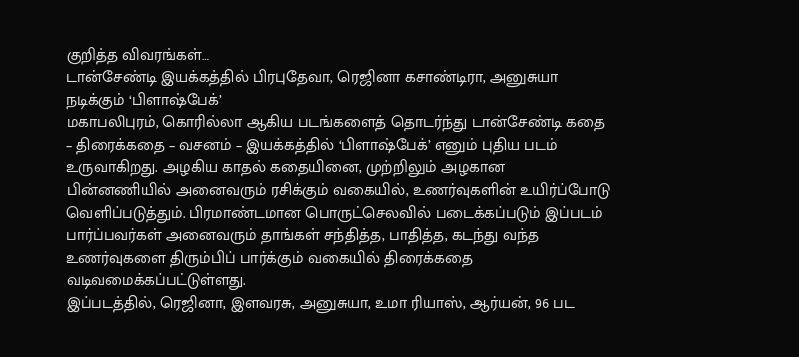குறித்த விவரங்கள்…
டான்சேண்டி இயக்கத்தில் பிரபுதேவா, ரெஜினா கசாண்டிரா, அனுசுயா நடிக்கும் ‘பிளாஷ்பேக்’
மகாபலிபுரம், கொரில்லா ஆகிய படங்களைத் தொடர்ந்து டான்சேண்டி கதை – திரைக்கதை – வசனம் – இயக்கத்தில் ‘பிளாஷ்பேக்’ எனும் புதிய படம் உருவாகிறது. அழகிய காதல் கதையினை, முற்றிலும் அழகான பின்னணியில் அனைவரும் ரசிக்கும் வகையில், உணர்வுகளின் உயிர்ப்போடு வெளிப்படுத்தும். பிரமாண்டமான பொருட்செலவில் படைக்கப்படும் இப்படம் பார்ப்பவர்கள் அனைவரும் தாங்கள் சந்தித்த, பாதித்த, கடந்து வந்த உணர்வுகளை திரும்பிப் பார்க்கும் வகையில் திரைக்கதை வடிவமைக்கப்பட்டுள்ளது.
இப்படத்தில், ரெஜினா, இளவரசு, அனுசுயா, உமா ரியாஸ், ஆர்யன், 96 பட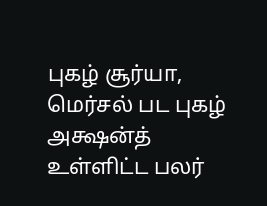புகழ் சூர்யா, மெர்சல் பட புகழ் அக்ஷன்த் உள்ளிட்ட பலர்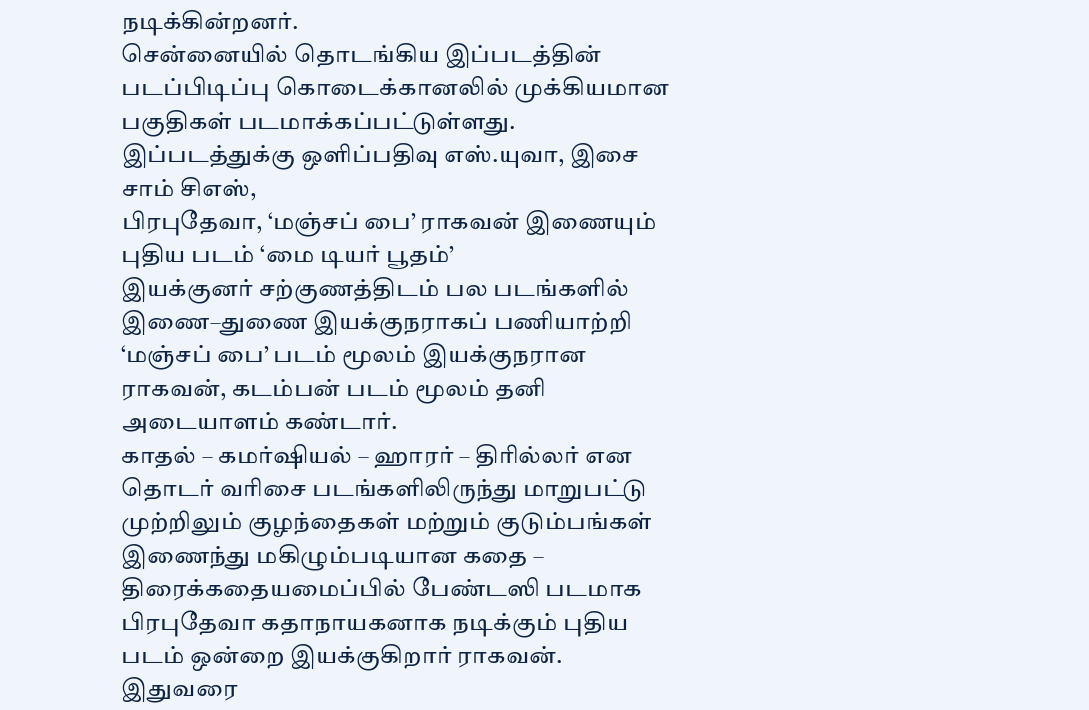நடிக்கின்றனர்.
சென்னையில் தொடங்கிய இப்படத்தின் படப்பிடிப்பு கொடைக்கானலில் முக்கியமான பகுதிகள் படமாக்கப்பட்டுள்ளது.
இப்படத்துக்கு ஒளிப்பதிவு எஸ்.யுவா, இசை சாம் சிஎஸ்,
பிரபுதேவா, ‘மஞ்சப் பை’ ராகவன் இணையும் புதிய படம் ‘மை டியர் பூதம்’
இயக்குனர் சற்குணத்திடம் பல படங்களில் இணை–துணை இயக்குநராகப் பணியாற்றி ‘மஞ்சப் பை’ படம் மூலம் இயக்குநரான ராகவன், கடம்பன் படம் மூலம் தனி அடையாளம் கண்டார்.
காதல் – கமர்ஷியல் – ஹாரர் – திரில்லர் என தொடர் வரிசை படங்களிலிருந்து மாறுபட்டு முற்றிலும் குழந்தைகள் மற்றும் குடும்பங்கள் இணைந்து மகிழும்படியான கதை – திரைக்கதையமைப்பில் பேண்டஸி படமாக பிரபுதேவா கதாநாயகனாக நடிக்கும் புதிய படம் ஒன்றை இயக்குகிறார் ராகவன். இதுவரை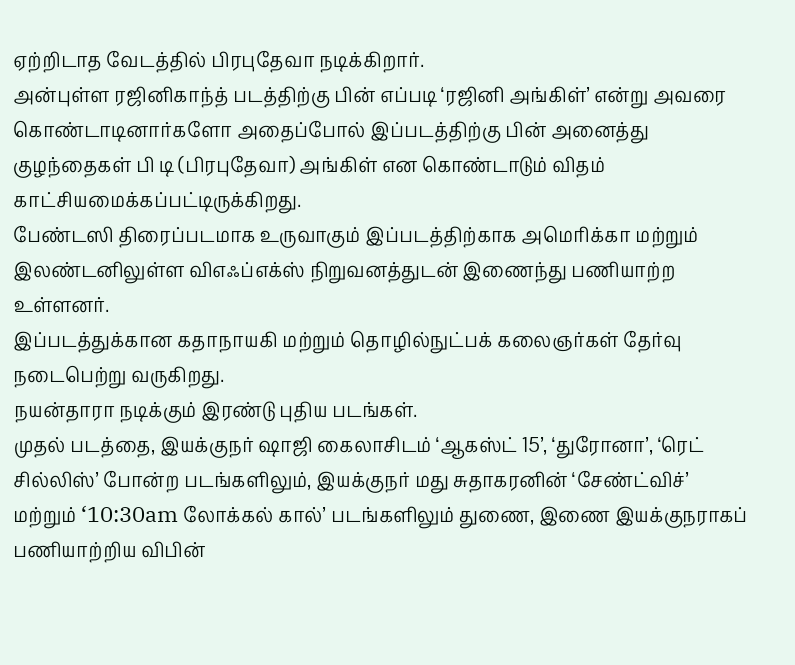ஏற்றிடாத வேடத்தில் பிரபுதேவா நடிக்கிறார்.
அன்புள்ள ரஜினிகாந்த் படத்திற்கு பின் எப்படி ‘ரஜினி அங்கிள்’ என்று அவரை கொண்டாடினார்களோ அதைப்போல் இப்படத்திற்கு பின் அனைத்து குழந்தைகள் பி டி (பிரபுதேவா) அங்கிள் என கொண்டாடும் விதம் காட்சியமைக்கப்பட்டிருக்கிறது.
பேண்டஸி திரைப்படமாக உருவாகும் இப்படத்திற்காக அமெரிக்கா மற்றும் இலண்டனிலுள்ள விஎஃப்எக்ஸ் நிறுவனத்துடன் இணைந்து பணியாற்ற உள்ளனர்.
இப்படத்துக்கான கதாநாயகி மற்றும் தொழில்நுட்பக் கலைஞர்கள் தேர்வு நடைபெற்று வருகிறது.
நயன்தாரா நடிக்கும் இரண்டு புதிய படங்கள்.
முதல் படத்தை, இயக்குநர் ஷாஜி கைலாசிடம் ‘ஆகஸ்ட் 15’, ‘துரோனா’, ‘ரெட் சில்லிஸ்’ போன்ற படங்களிலும், இயக்குநர் மது சுதாகரனின் ‘சேண்ட்விச்’ மற்றும் ‘10:30am லோக்கல் கால்’ படங்களிலும் துணை, இணை இயக்குநராகப் பணியாற்றிய விபின்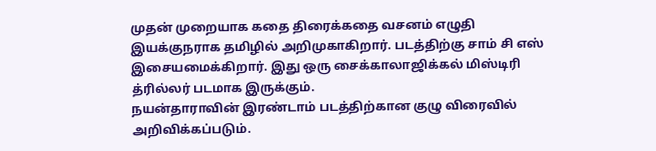முதன் முறையாக கதை திரைக்கதை வசனம் எழுதி இயக்குநராக தமிழில் அறிமுகாகிறார். படத்திற்கு சாம் சி எஸ் இசையமைக்கிறார். இது ஒரு சைக்காலாஜிக்கல் மிஸ்டிரி த்ரில்லர் படமாக இருக்கும்.
நயன்தாராவின் இரண்டாம் படத்திற்கான குழு விரைவில் அறிவிக்கப்படும்.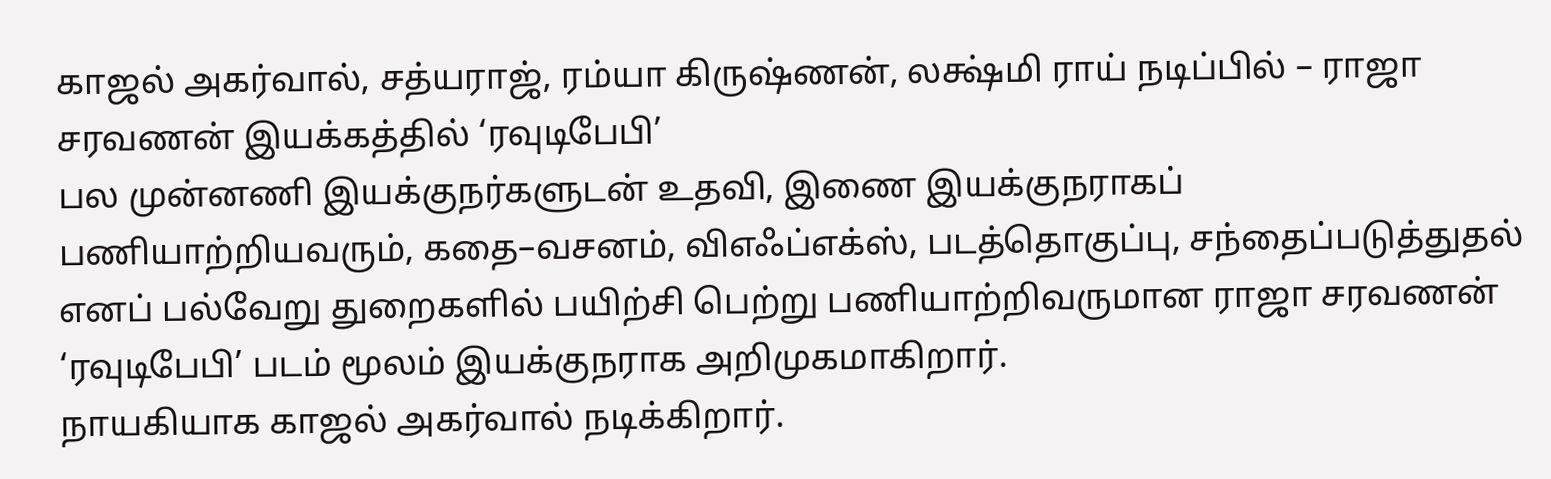காஜல் அகர்வால், சத்யராஜ், ரம்யா கிருஷ்ணன், லக்ஷ்மி ராய் நடிப்பில் – ராஜா சரவணன் இயக்கத்தில் ‘ரவுடிபேபி’
பல முன்னணி இயக்குநர்களுடன் உதவி, இணை இயக்குநராகப் பணியாற்றியவரும், கதை–வசனம், விஎஃப்எக்ஸ், படத்தொகுப்பு, சந்தைப்படுத்துதல் எனப் பல்வேறு துறைகளில் பயிற்சி பெற்று பணியாற்றிவருமான ராஜா சரவணன் ‘ரவுடிபேபி’ படம் மூலம் இயக்குநராக அறிமுகமாகிறார்.
நாயகியாக காஜல் அகர்வால் நடிக்கிறார்.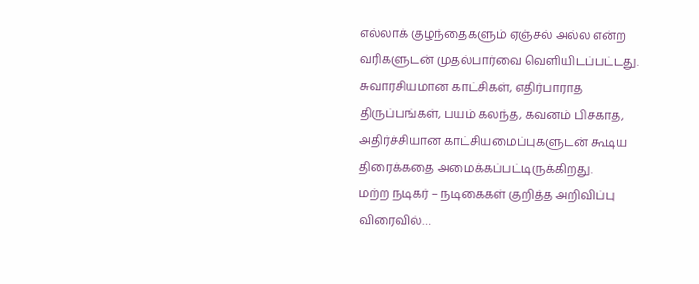எல்லாக் குழந்தைகளும் ஏஞ்சல் அல்ல என்ற வரிகளுடன் முதல்பார்வை வெளியிடப்பட்டது. சுவாரசியமான காட்சிகள், எதிர்பாராத திருப்பங்கள், பயம் கலந்த, கவனம் பிசகாத, அதிர்ச்சியான காட்சியமைப்புகளுடன் கூடிய திரைக்கதை அமைக்கப்பட்டிருக்கிறது.
மற்ற நடிகர் – நடிகைகள் குறித்த அறிவிப்பு விரைவில்…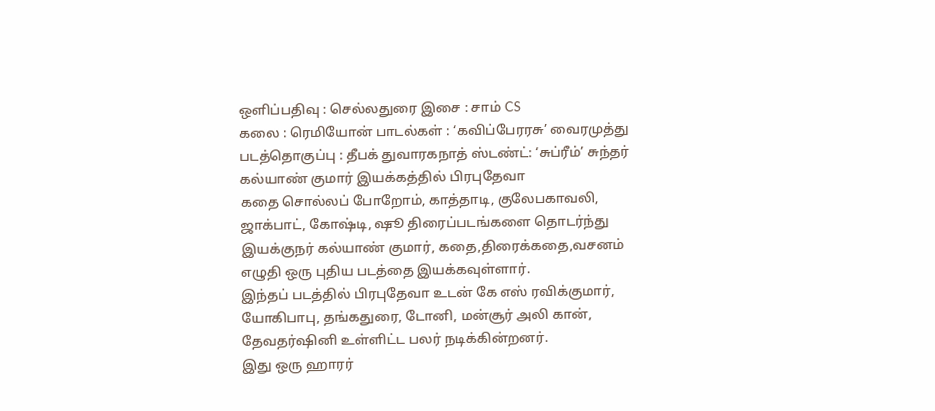ஒளிப்பதிவு : செல்லதுரை இசை : சாம் CS
கலை : ரெமியோன் பாடல்கள் : ‘கவிப்பேரரசு’ வைரமுத்து
படத்தொகுப்பு : தீபக் துவாரகநாத் ஸ்டண்ட்: ‘சுப்ரீம்’ சுந்தர்
கல்யாண் குமார் இயக்கத்தில் பிரபுதேவா
கதை சொல்லப் போறோம், காத்தாடி, குலேபகாவலி, ஜாக்பாட், கோஷ்டி, ஷூ திரைப்படங்களை தொடர்ந்து இயக்குநர் கல்யாண் குமார், கதை,திரைக்கதை,வசனம் எழுதி ஒரு புதிய படத்தை இயக்கவுள்ளார்.
இந்தப் படத்தில் பிரபுதேவா உடன் கே எஸ் ரவிக்குமார், யோகிபாபு, தங்கதுரை, டோனி, மன்சூர் அலி கான், தேவதர்ஷினி உள்ளிட்ட பலர் நடிக்கின்றனர்.
இது ஒரு ஹாரர்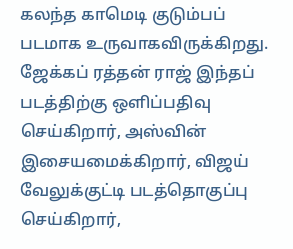கலந்த காமெடி குடும்பப் படமாக உருவாகவிருக்கிறது. ஜேக்கப் ரத்தன் ராஜ் இந்தப் படத்திற்கு ஒளிப்பதிவு செய்கிறார், அஸ்வின் இசையமைக்கிறார், விஜய் வேலுக்குட்டி படத்தொகுப்பு செய்கிறார்,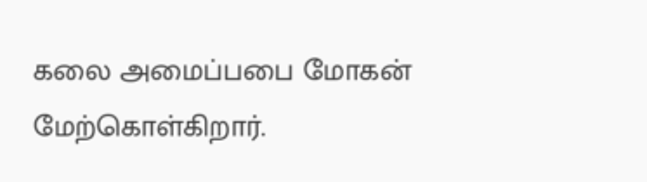கலை அமைப்பபை மோகன் மேற்கொள்கிறார்.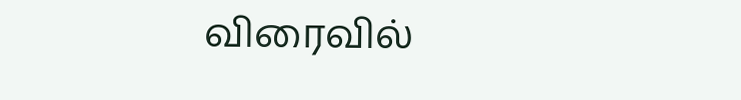விரைவில்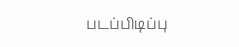படப்பிடிப்பு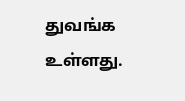துவங்க உள்ளது.